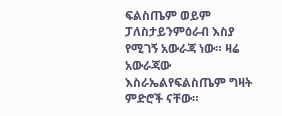ፍልስጤም ወይም ፓለስታይንምዕራብ እስያ የሚገኝ አውራጃ ነው። ዛሬ አውራጃው እስራኤልየፍልስጤም ግዛት ምድሮች ናቸው።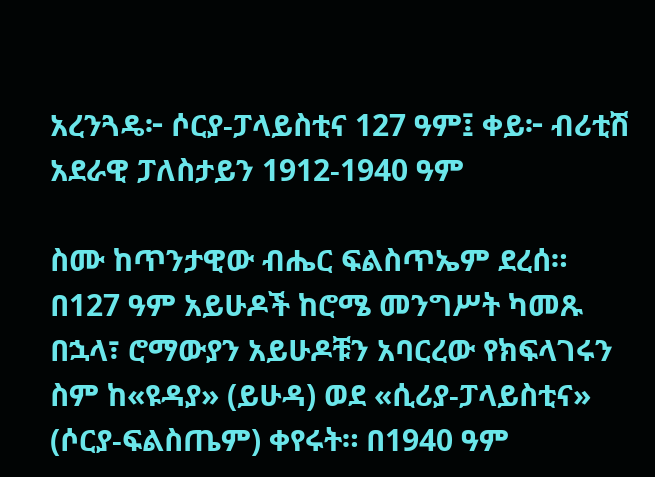አረንጓዴ፦ ሶርያ-ፓላይስቲና 127 ዓም፤ ቀይ፦ ብሪቲሽ አደራዊ ፓለስታይን 1912-1940 ዓም

ስሙ ከጥንታዊው ብሔር ፍልስጥኤም ደረሰ። በ127 ዓም አይሁዶች ከሮሜ መንግሥት ካመጹ በኋላ፣ ሮማውያን አይሁዶቹን አባርረው የክፍላገሩን ስም ከ«ዩዳያ» (ይሁዳ) ወደ «ሲሪያ-ፓላይስቲና» (ሶርያ-ፍልስጤም) ቀየሩት። በ1940 ዓም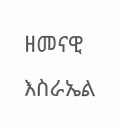ዘመናዊ እስራኤል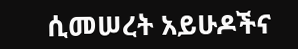ሲመሠረት አይሁዶችና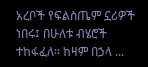አረቦች የፍልስጤም ኗሪዎች ነበሩ፤ በሁለቱ ብሄሮች ተከፋፈለ። ከዛም በኃላ ...